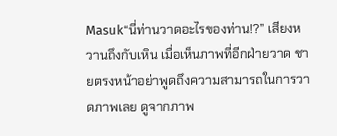Masuk“นี่ท่านวาดอะไรของท่าน!?” เสียงหวานถึงกับเหิน เมื่อเห็นภาพที่อีกฝ่ายวาด ชายตรงหน้าอย่าพูดถึงความสามารถในการวาดภาพเลย ดูจากภาพ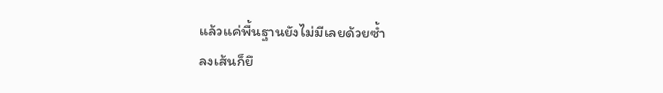แล้วแค่พื้นฐานยังไม่มีเลยด้วยซ้ำ
ลงเส้นก็ยึ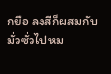กยือ ลงสีก็ผสมกับมั่วซั่วไปหม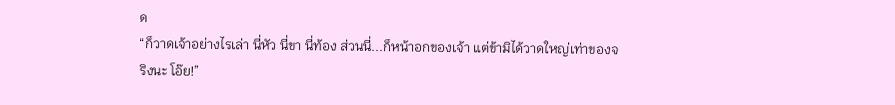ด
“ก็วาดเจ้าอย่างไรเล่า นี่หัว นี่ขา นี่ท้อง ส่วนนี่...ก็หน้าอกของเจ้า แต่ข้ามิได้วาดใหญ่เท่าของจริงนะ โอ๊ย!”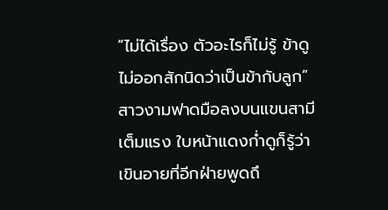“ไม่ได้เรื่อง ตัวอะไรก็ไม่รู้ ข้าดูไม่ออกสักนิดว่าเป็นข้ากับลูก” สาวงามฟาดมือลงบนแขนสามีเต็มแรง ใบหน้าแดงก่ำดูก็รู้ว่าเขินอายที่อีกฝ่ายพูดถึ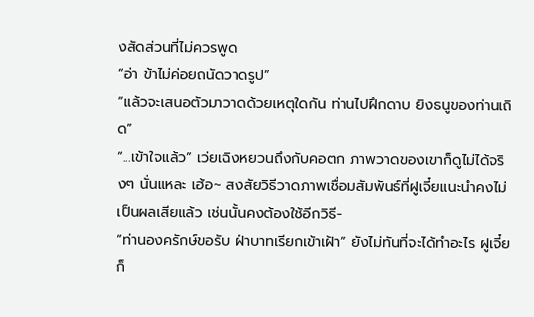งสัดส่วนที่ไม่ควรพูด
“อ่า ข้าไม่ค่อยถนัดวาดรูป”
“แล้วจะเสนอตัวมาวาดด้วยเหตุใดกัน ท่านไปฝึกดาบ ยิงธนูของท่านเถิด”
“...เข้าใจแล้ว” เว่ยเฉิงหยวนถึงกับคอตก ภาพวาดของเขาก็ดูไม่ได้จริงๆ นั่นแหละ เฮ้อ~ สงสัยวิธีวาดภาพเชื่อมสัมพันธ์ที่ฝูเจี๋ยแนะนำคงไม่เป็นผลเสียแล้ว เช่นนั้นคงต้องใช้อีกวิธี-
“ท่านองครักษ์ขอรับ ฝ่าบาทเรียกเข้าเฝ้า” ยังไม่ทันที่จะได้ทำอะไร ฝูเจี๋ยก็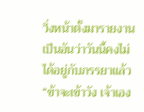วิ่งหน้าตั้งมารายงาน เป็นอันว่าวันนี้คงไม่ได้อยู่กับภรรยาแล้ว
“ข้าจะเข้าวัง เจ้าเอง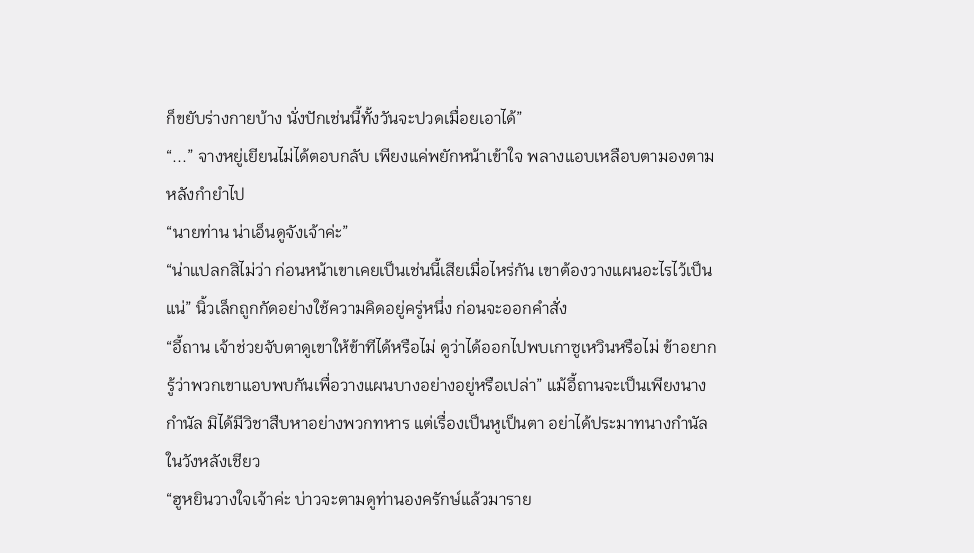ก็ขยับร่างกายบ้าง นั่งปักเช่นนี้ทั้งวันจะปวดเมื่อยเอาได้”
“...” จางหยู่เยียนไม่ได้ตอบกลับ เพียงแค่พยักหน้าเข้าใจ พลางแอบเหลือบตามองตามหลังกำยำไป
“นายท่าน น่าเอ็นดูจังเจ้าค่ะ”
“น่าแปลกสิไม่ว่า ก่อนหน้าเขาเคยเป็นเช่นนี้เสียเมื่อไหร่กัน เขาต้องวางแผนอะไรไว้เป็นแน่” นิ้วเล็กถูกกัดอย่างใช้ความคิดอยู่ครู่หนึ่ง ก่อนจะออกคำสั่ง
“อี้ถาน เจ้าช่วยจับตาดูเขาให้ข้าทีได้หรือไม่ ดูว่าได้ออกไปพบเกาซูเหวินหรือไม่ ข้าอยากรู้ว่าพวกเขาแอบพบกันเพื่อวางแผนบางอย่างอยู่หรือเปล่า” แม้อี้ถานจะเป็นเพียงนางกำนัล มิได้มีวิชาสืบหาอย่างพวกทหาร แต่เรื่องเป็นหูเป็นตา อย่าได้ประมาทนางกำนัลในวังหลังเชียว
“ฮูหยินวางใจเจ้าค่ะ บ่าวจะตามดูท่านองครักษ์แล้วมาราย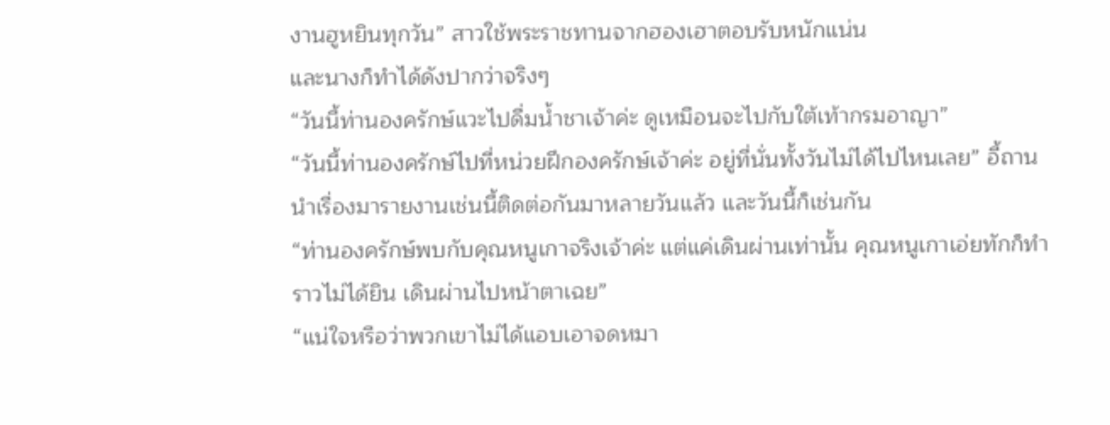งานฮูหยินทุกวัน” สาวใช้พระราชทานจากฮองเฮาตอบรับหนักแน่น
และนางก็ทำได้ดังปากว่าจริงๆ
“วันนี้ท่านองครักษ์แวะไปดื่มน้ำชาเจ้าค่ะ ดูเหมือนจะไปกับใต้เท้ากรมอาญา”
“วันนี้ท่านองครักษ์ไปที่หน่วยฝึกองครักษ์เจ้าค่ะ อยู่ที่นั่นทั้งวันไม่ได้ไปไหนเลย” อี้ถานนำเรื่องมารายงานเช่นนี้ติดต่อกันมาหลายวันแล้ว และวันนี้ก็เช่นกัน
“ท่านองครักษ์พบกับคุณหนูเกาจริงเจ้าค่ะ แต่แค่เดินผ่านเท่านั้น คุณหนูเกาเอ่ยทักก็ทำราวไม่ได้ยิน เดินผ่านไปหน้าตาเฉย”
“แน่ใจหรือว่าพวกเขาไม่ได้แอบเอาจดหมา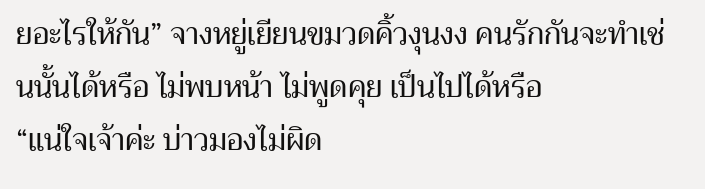ยอะไรให้กัน” จางหยู่เยียนขมวดคิ้วงุนงง คนรักกันจะทำเช่นนั้นได้หรือ ไม่พบหน้า ไม่พูดคุย เป็นไปได้หรือ
“แน่ใจเจ้าค่ะ บ่าวมองไม่ผิด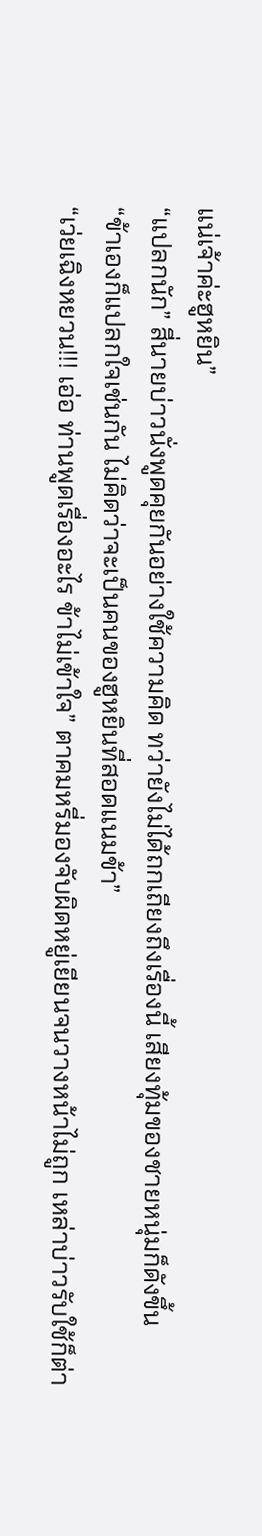แน่เจ้าค่ะฮูหยิน”
“แปลกนัก” สี่นายบ่าวนั่งพูดคุยกันอย่างใช้ความคิด ทว่ายังไม่ได้ถกเถียงถึงเรื่องนี้ เสียงทุ้มของชายหนุ่มก็ดังขึ้น
“ข้าเองก็แปลกใจเช่นกัน ไม่คิดว่าจะเป็นคนของฮูหยินที่สอดแนมข้า”
“เว่ยเฉิงหยวน!!! เอ่อ ท่านพูดเรื่องอะไร ข้าไม่เข้าใจ” ตาคมหรี่มองจับผิดหยู่เยียนจนวางหน้าไม่ถูก เหล่าบ่าวรับใช้ก็ต่า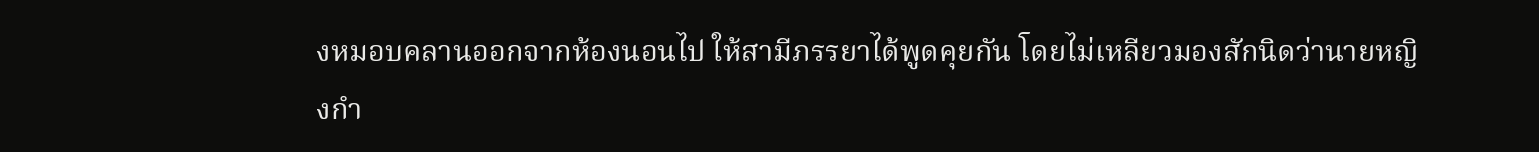งหมอบคลานออกจากห้องนอนไป ให้สามีภรรยาได้พูดคุยกัน โดยไม่เหลียวมองสักนิดว่านายหญิงกำ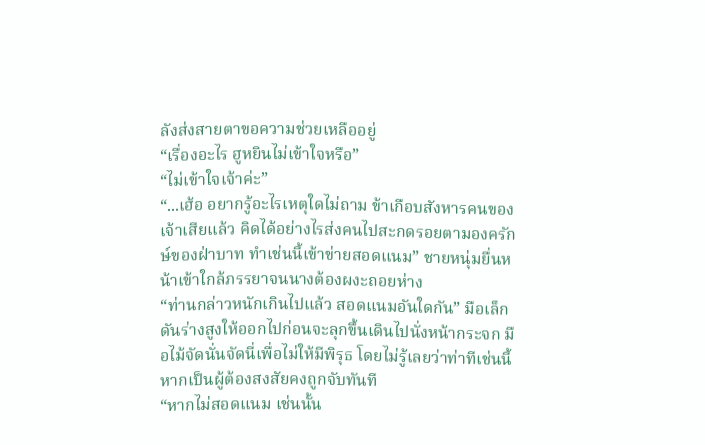ลังส่งสายตาขอความช่วยเหลืออยู่
“เรื่องอะไร ฮูหยินไม่เข้าใจหรือ”
“ไม่เข้าใจเจ้าค่ะ”
“...เฮ้อ อยากรู้อะไรเหตุใดไม่ถาม ข้าเกือบสังหารคนของเจ้าเสียแล้ว คิดได้อย่างไรส่งคนไปสะกดรอยตามองครักษ์ของฝ่าบาท ทำเช่นนี้เข้าข่ายสอดแนม” ชายหนุ่มยื่นหน้าเข้าใกล้ภรรยาจนนางต้องผงะถอยห่าง
“ท่านกล่าวหนักเกินไปแล้ว สอดแนมอันใดกัน” มือเล็กดันร่างสูงให้ออกไปก่อนจะลุกขึ้นเดินไปนั่งหน้ากระจก มือไม้จัดนั่นจัดนี่เพื่อไม่ให้มีพิรุธ โดยไม่รู้เลยว่าท่าทีเช่นนี้หากเป็นผู้ต้องสงสัยคงถูกจับทันที
“หากไม่สอดแนม เช่นนั้น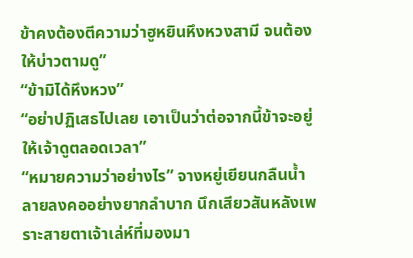ข้าคงต้องตีความว่าฮูหยินหึงหวงสามี จนต้องให้บ่าวตามดู”
“ข้ามิได้หึงหวง”
“อย่าปฏิเสธไปเลย เอาเป็นว่าต่อจากนี้ข้าจะอยู่ให้เจ้าดูตลอดเวลา”
“หมายความว่าอย่างไร” จางหยู่เยียนกลืนน้ำลายลงคออย่างยากลำบาก นึกเสียวสันหลังเพราะสายตาเจ้าเล่ห์ที่มองมา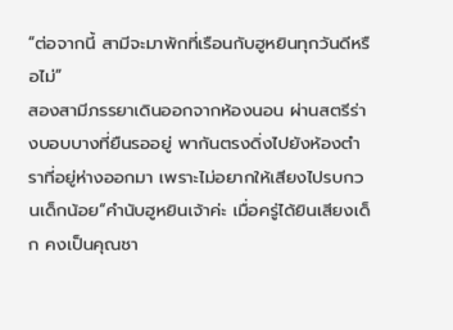“ต่อจากนี้ สามีจะมาพักที่เรือนกับฮูหยินทุกวันดีหรือไม่”
สองสามีภรรยาเดินออกจากห้องนอน ผ่านสตรีร่างบอบบางที่ยืนรออยู่ พากันตรงดิ่งไปยังห้องตำราที่อยู่ห่างออกมา เพราะไม่อยากให้เสียงไปรบกวนเด็กน้อย“คำนับฮูหยินเจ้าค่ะ เมื่อครู่ได้ยินเสียงเด็ก คงเป็นคุณชา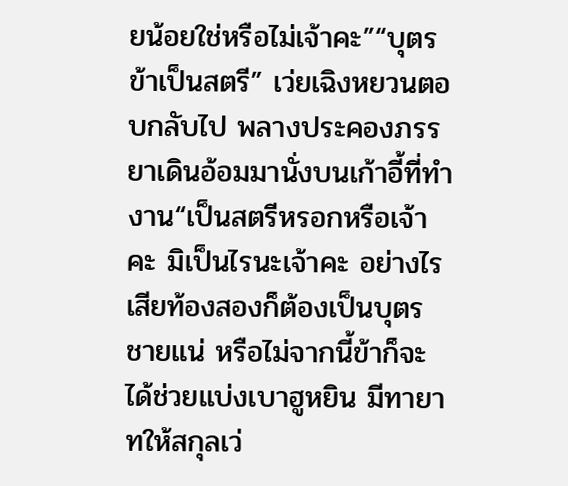ยน้อยใช่หรือไม่เจ้าคะ”“บุตรข้าเป็นสตรี” เว่ยเฉิงหยวนตอบกลับไป พลางประคองภรรยาเดินอ้อมมานั่งบนเก้าอี้ที่ทำงาน“เป็นสตรีหรอกหรือเจ้าคะ มิเป็นไรนะเจ้าคะ อย่างไรเสียท้องสองก็ต้องเป็นบุตรชายแน่ หรือไม่จากนี้ข้าก็จะได้ช่วยแบ่งเบาฮูหยิน มีทายาทให้สกุลเว่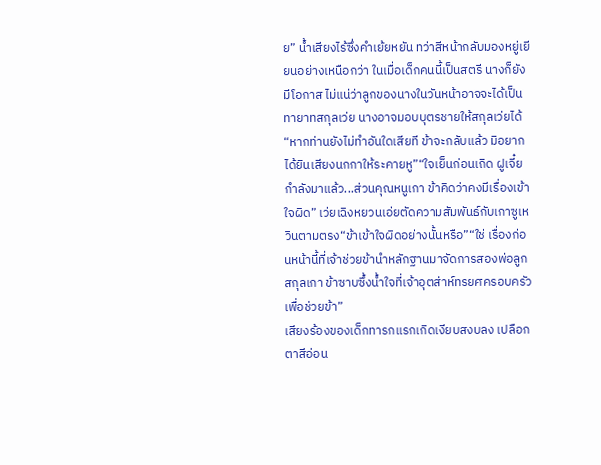ย” น้ำเสียงไร้ซึ่งคำเย้ยหยัน ทว่าสีหน้ากลับมองหยู่เยียนอย่างเหนือกว่า ในเมื่อเด็กคนนี้เป็นสตรี นางก็ยังมีโอกาส ไม่แน่ว่าลูกของนางในวันหน้าอาจจะได้เป็นทายาทสกุลเว่ย นางอาจมอบบุตรชายให้สกุลเว่ยได้“หากท่านยังไม่ทำอันใดเสียที ข้าจะกลับแล้ว มิอยากได้ยินเสียงนกกาให้ระคายหู”“ใจเย็นก่อนเถิด ฝูเจี๋ยกำลังมาแล้ว...ส่วนคุณหนูเกา ข้าคิดว่าคงมีเรื่องเข้าใจผิด” เว่ยเฉิงหยวนเอ่ยตัดความสัมพันธ์กับเกาซูเหวินตามตรง“ข้าเข้าใจผิดอย่างนั้นหรือ”“ใช่ เรื่องก่อนหน้านี้ที่เจ้าช่วยข้านำหลักฐานมาจัดการสองพ่อลูกสกุลเกา ข้าซาบซึ้งน้ำใจที่เจ้าอุตส่าห์ทรยศครอบครัวเพื่อช่วยข้า”
เสียงร้องของเด็กทารกแรกเกิดเงียบสงบลง เปลือกตาสีอ่อน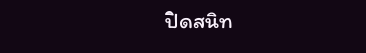ปิดสนิท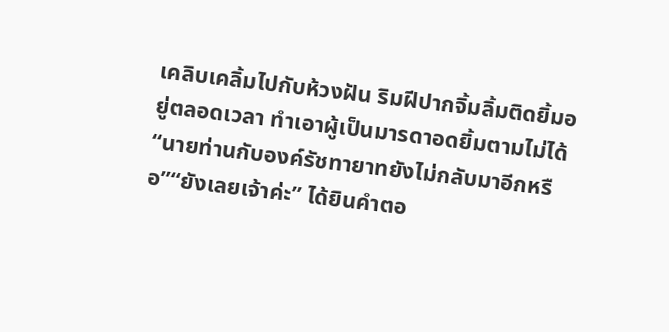เคลิบเคลิ้มไปกับห้วงฝัน ริมฝีปากจิ้มลิ้มติดยิ้มอยู่ตลอดเวลา ทำเอาผู้เป็นมารดาอดยิ้มตามไม่ได้“นายท่านกับองค์รัชทายาทยังไม่กลับมาอีกหรือ”“ยังเลยเจ้าค่ะ” ได้ยินคำตอ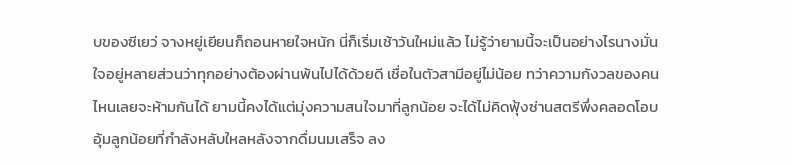บของซีเยว่ จางหยู่เยียนก็ถอนหายใจหนัก นี่ก็เริ่มเช้าวันใหม่แล้ว ไม่รู้ว่ายามนี้จะเป็นอย่างไรนางมั่นใจอยู่หลายส่วนว่าทุกอย่างต้องผ่านพ้นไปได้ด้วยดี เชื่อในตัวสามีอยู่ไม่น้อย ทว่าความกังวลของคนไหนเลยจะห้ามกันได้ ยามนี้คงได้แต่มุ่งความสนใจมาที่ลูกน้อย จะได้ไม่คิดฟุ้งซ่านสตรีพึ่งคลอดโอบอุ้มลูกน้อยที่กำลังหลับใหลหลังจากดื่มนมเสร็จ ลง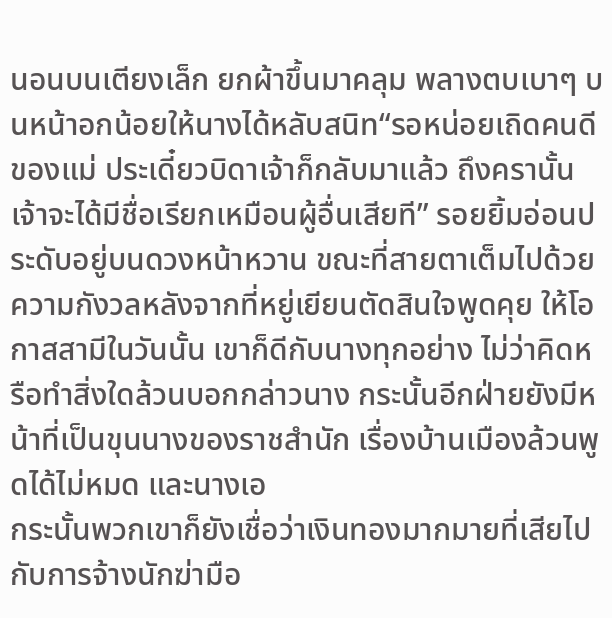นอนบนเตียงเล็ก ยกผ้าขึ้นมาคลุม พลางตบเบาๆ บนหน้าอกน้อยให้นางได้หลับสนิท“รอหน่อยเถิดคนดีของแม่ ประเดี๋ยวบิดาเจ้าก็กลับมาแล้ว ถึงครานั้นเจ้าจะได้มีชื่อเรียกเหมือนผู้อื่นเสียที” รอยยิ้มอ่อนประดับอยู่บนดวงหน้าหวาน ขณะที่สายตาเต็มไปด้วยความกังวลหลังจากที่หยู่เยียนตัดสินใจพูดคุย ให้โอกาสสามีในวันนั้น เขาก็ดีกับนางทุกอย่าง ไม่ว่าคิดหรือทำสิ่งใดล้วนบอกกล่าวนาง กระนั้นอีกฝ่ายยังมีหน้าที่เป็นขุนนางของราชสำนัก เรื่องบ้านเมืองล้วนพูดได้ไม่หมด และนางเอ
กระนั้นพวกเขาก็ยังเชื่อว่าเงินทองมากมายที่เสียไปกับการจ้างนักฆ่ามือ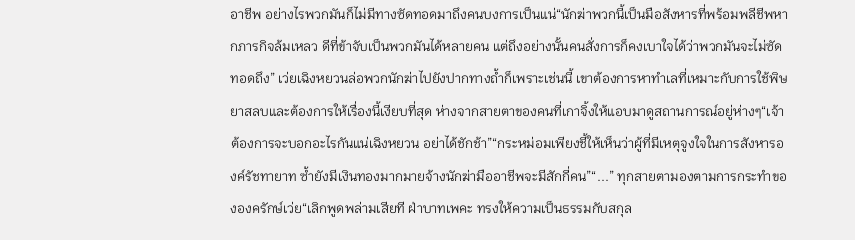อาชีพ อย่างไรพวกมันก็ไม่มีทางซัดทอดมาถึงคนบงการเป็นแน่“นักฆ่าพวกนี้เป็นมือสังหารที่พร้อมพลีชีพหากภารกิจล้มเหลว ดีที่ข้าจับเป็นพวกมันได้หลายคน แต่ถึงอย่างนั้นคนสั่งการก็คงเบาใจได้ว่าพวกมันจะไม่ซัดทอดถึง” เว่ยเฉิงหยวนล่อพวกนักฆ่าไปยังปากทางถ้ำก็เพราะเช่นนี้ เขาต้องการหาทำเลที่เหมาะกับการใช้พิษยาสลบและต้องการให้เรื่องนี้เงียบที่สุด ห่างจากสายตาของคนที่เกาจิ้งให้แอบมาดูสถานการณ์อยู่ห่างๆ“เจ้าต้องการจะบอกอะไรกันแน่เฉิงหยวน อย่าได้ชักช้า”“กระหม่อมเพียงชี้ให้เห็นว่าผู้ที่มีเหตุจูงใจในการสังหารองค์รัชทายาท ซ้ำยังมีเงินทองมากมายจ้างนักฆ่ามืออาชีพจะมีสักกี่คน”“...” ทุกสายตามองตามการกระทำขององครักษ์เว่ย“เลิกพูดพล่ามเสียที ฝ่าบาทเพคะ ทรงให้ความเป็นธรรมกับสกุล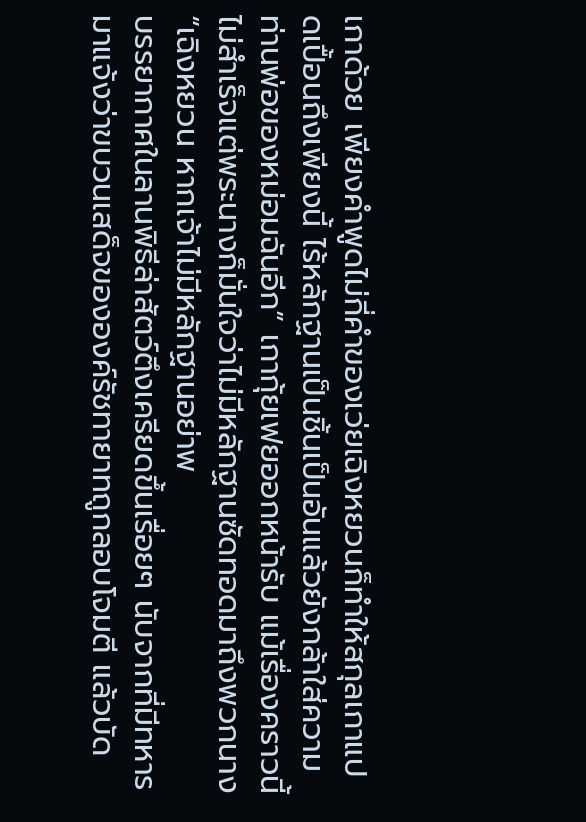เกาด้วย เพียงคำพูดไม่กี่คำของเว่ยเฉิงหยวนก็ทำให้สกุลเกาแปดเปื้อนถึงเพียงนี้ ไร้หลักฐานเป็นชิ้นเป็นอันแล้วยังกล้าใส่ความท่านพ่อของหม่อมฉันอีก” เกากุ้ยเฟยออกหน้ารับ แม้เรื่องคราวนี้ไม่สำเร็จแต่พระนางก็มั่นใจว่าไม่มีหลักฐานซัดทอดมาถึงพวกนาง“เฉิงหยวน หากเจ้าไม่มีหลักฐานอย่าพ
บรรยากาศในลานพิธีล่าสัตว์ตึงเครียดขึ้นเรื่อยๆ นับจากที่มีทหารมาแจ้งว่าขบวนเสด็จขององค์รัชทายาทถูกลอบโจมตี แล้วบัด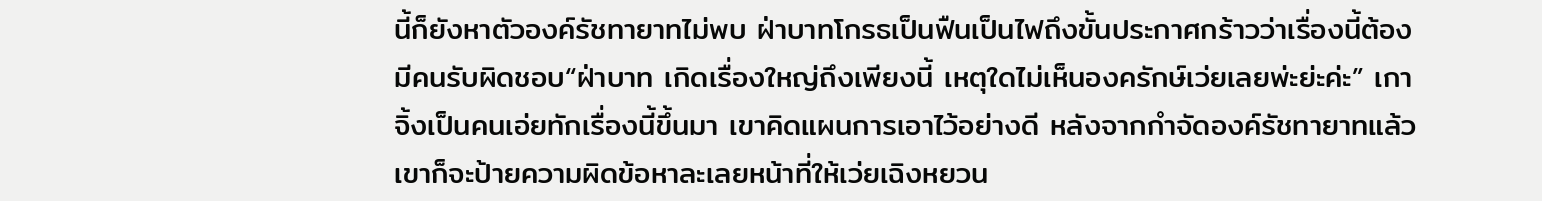นี้ก็ยังหาตัวองค์รัชทายาทไม่พบ ฝ่าบาทโกรธเป็นฟืนเป็นไฟถึงขั้นประกาศกร้าวว่าเรื่องนี้ต้องมีคนรับผิดชอบ“ฝ่าบาท เกิดเรื่องใหญ่ถึงเพียงนี้ เหตุใดไม่เห็นองครักษ์เว่ยเลยพ่ะย่ะค่ะ” เกาจิ้งเป็นคนเอ่ยทักเรื่องนี้ขึ้นมา เขาคิดแผนการเอาไว้อย่างดี หลังจากกำจัดองค์รัชทายาทแล้วเขาก็จะป้ายความผิดข้อหาละเลยหน้าที่ให้เว่ยเฉิงหยวน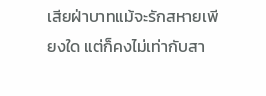เสียฝ่าบาทแม้จะรักสหายเพียงใด แต่ก็คงไม่เท่ากับสา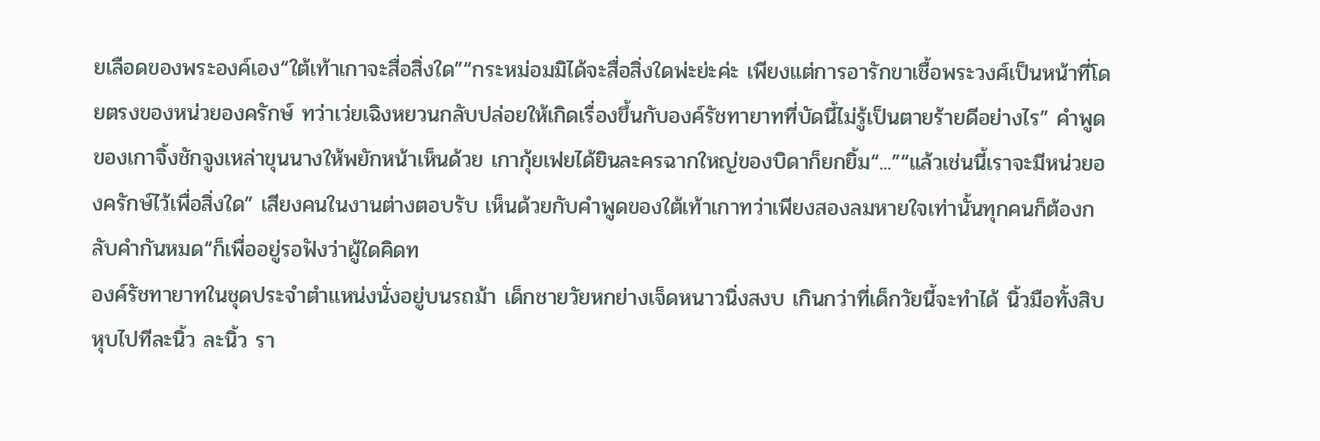ยเลือดของพระองค์เอง“ใต้เท้าเกาจะสื่อสิ่งใด”“กระหม่อมมิได้จะสื่อสิ่งใดพ่ะย่ะค่ะ เพียงแต่การอารักขาเชื้อพระวงศ์เป็นหน้าที่โดยตรงของหน่วยองครักษ์ ทว่าเว่ยเฉิงหยวนกลับปล่อยให้เกิดเรื่องขึ้นกับองค์รัชทายาทที่บัดนี้ไม่รู้เป็นตายร้ายดีอย่างไร” คำพูดของเกาจิ้งชักจูงเหล่าขุนนางให้พยักหน้าเห็นด้วย เกากุ้ยเฟยได้ยินละครฉากใหญ่ของบิดาก็ยกยิ้ม“...”“แล้วเช่นนี้เราจะมีหน่วยองครักษ์ไว้เพื่อสิ่งใด” เสียงคนในงานต่างตอบรับ เห็นด้วยกับคำพูดของใต้เท้าเกาทว่าเพียงสองลมหายใจเท่านั้นทุกคนก็ต้องกลับคำกันหมด“ก็เพื่ออยู่รอฟังว่าผู้ใดคิดท
องค์รัชทายาทในชุดประจำตำแหน่งนั่งอยู่บนรถม้า เด็กชายวัยหกย่างเจ็ดหนาวนิ่งสงบ เกินกว่าที่เด็กวัยนี้จะทำได้ นิ้วมือทั้งสิบหุบไปทีละนิ้ว ละนิ้ว รา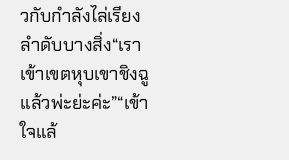วกับกำลังไล่เรียงลำดับบางสิ่ง“เราเข้าเขตหุบเขาชิงฉูแล้วพ่ะย่ะค่ะ”“เข้าใจแล้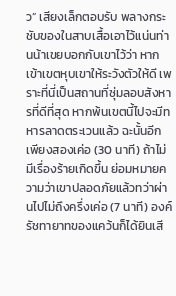ว” เสียงเล็กตอบรับ พลางกระชับของในสาบเสื้อเอาไว้แน่นท่านน้าเขยบอกกับเขาไว้ว่า หากเข้าเขตหุบเขาให้ระวังตัวให้ดี เพราะที่นี่เป็นสถานที่ซุ่มลอบสังหารที่ดีที่สุด หากพ้นเขตนี้ไปจะมีทหารลาดตระเวนแล้ว ฉะนั้นอีกเพียงสองเค่อ (30 นาที) ถ้าไม่มีเรื่องร้ายเกิดขึ้น ย่อมหมายความว่าเขาปลอดภัยแล้วทว่าผ่านไปไม่ถึงครึ่งเค่อ (7 นาที) องค์รัชทายาทของแคว้นก็ได้ยินเสี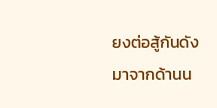ยงต่อสู้กันดังมาจากด้านน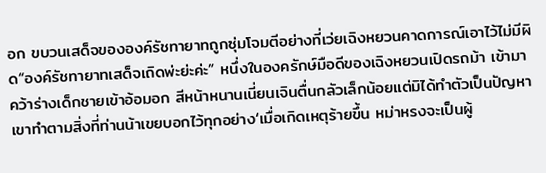อก ขบวนเสด็จขององค์รัชทายาทถูกซุ่มโจมตีอย่างที่เว่ยเฉิงหยวนคาดการณ์เอาไว้ไม่มีผิด“องค์รัชทายาทเสด็จเถิดพ่ะย่ะค่ะ” หนึ่งในองครักษ์มือดีของเฉิงหยวนเปิดรถม้า เข้ามาคว้าร่างเด็กชายเข้าอ้อมอก สีหน้าหนานเนี่ยนเจินตื่นกลัวเล็กน้อยแต่มิได้ทำตัวเป็นปัญหา เขาทำตามสิ่งที่ท่านน้าเขยบอกไว้ทุกอย่าง‘เมื่อเกิดเหตุร้ายขึ้น หม่าหรงจะเป็นผู้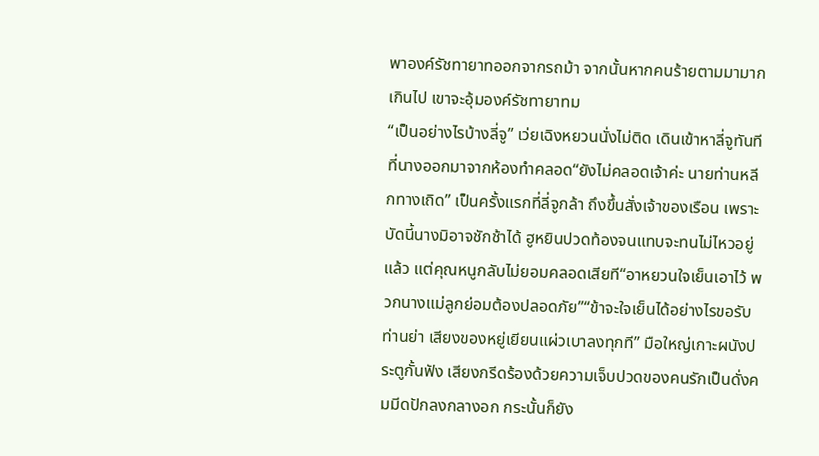พาองค์รัชทายาทออกจากรถม้า จากนั้นหากคนร้ายตามมามากเกินไป เขาจะอุ้มองค์รัชทายาทม
“เป็นอย่างไรบ้างลี่จู” เว่ยเฉิงหยวนนั่งไม่ติด เดินเข้าหาลี่จูทันทีที่นางออกมาจากห้องทำคลอด“ยังไม่คลอดเจ้าค่ะ นายท่านหลีกทางเถิด” เป็นครั้งแรกที่ลี่จูกล้า ถึงขึ้นสั่งเจ้าของเรือน เพราะบัดนี้นางมิอาจชักช้าได้ ฮูหยินปวดท้องจนแทบจะทนไม่ไหวอยู่แล้ว แต่คุณหนูกลับไม่ยอมคลอดเสียที“อาหยวนใจเย็นเอาไว้ พวกนางแม่ลูกย่อมต้องปลอดภัย”“ข้าจะใจเย็นได้อย่างไรขอรับท่านย่า เสียงของหยู่เยียนแผ่วเบาลงทุกที” มือใหญ่เกาะผนังประตูกั้นฟัง เสียงกรีดร้องด้วยความเจ็บปวดของคนรักเป็นดั่งคมมีดปักลงกลางอก กระนั้นก็ยัง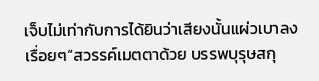เจ็บไม่เท่ากับการได้ยินว่าเสียงนั้นแผ่วเบาลงเรื่อยๆ“สวรรค์เมตตาด้วย บรรพบุรุษสกุ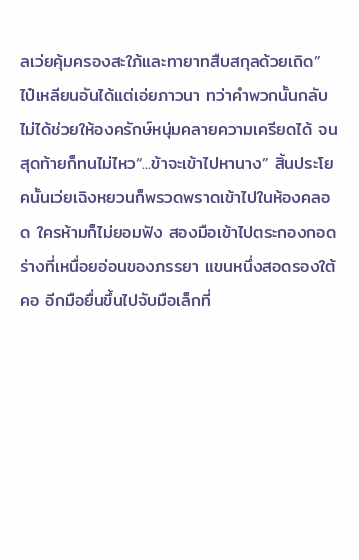ลเว่ยคุ้มครองสะใภ้และทายาทสืบสกุลด้วยเถิด” ไป๋เหลียนอันได้แต่เอ่ยภาวนา ทว่าคำพวกนั้นกลับไม่ได้ช่วยให้องครักษ์หนุ่มคลายความเครียดได้ จนสุดท้ายก็ทนไม่ไหว“...ข้าจะเข้าไปหานาง” สิ้นประโยคนั้นเว่ยเฉิงหยวนก็พรวดพราดเข้าไปในห้องคลอด ใครห้ามก็ไม่ยอมฟัง สองมือเข้าไปตระกองกอดร่างที่เหนื่อยอ่อนของภรรยา แขนหนึ่งสอดรองใต้คอ อีกมือยื่นขึ้นไปจับมือเล็กที่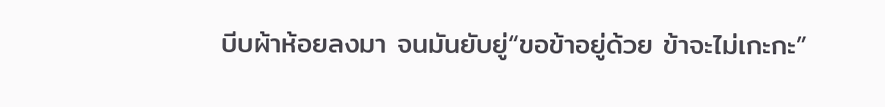บีบผ้าห้อยลงมา จนมันยับยู่“ขอข้าอยู่ด้วย ข้าจะไม่เกะกะ”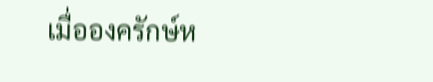เมื่อองครักษ์ห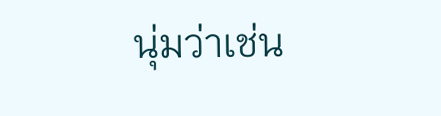นุ่มว่าเช่น